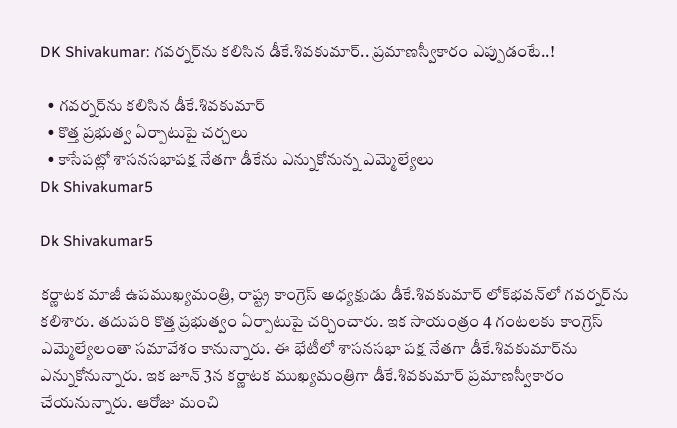DK Shivakumar: గవర్నర్‌ను కలిసిన డీకే.శివకుమార్.. ప్రమాణస్వీకారం ఎప్పుడంటే..!

  • గవర్నర్‌ను కలిసిన డీకే.శివకుమార్
  • కొత్త ప్రభుత్వ ఏర్పాటుపై చర్చలు
  • కాసేపట్లో శాసనసభాపక్ష నేతగా డీకేను ఎన్నుకోనున్న ఎమ్మెల్యేలు
Dk Shivakumar5

Dk Shivakumar5

కర్ణాటక మాజీ ఉపముఖ్యమంత్రి, రాష్ట్ర కాంగ్రెస్ అధ్యక్షుడు డీకే.శివకుమార్‌ లోక్‌భవన్‌లో గవర్నర్‌ను కలిశారు. తదుపరి కొత్త ప్రభుత్వం ఏర్పాటుపై చర్చించారు. ఇక సాయంత్రం 4 గంటలకు కాంగ్రెస్ ఎమ్మెల్యేలంతా సమావేశం కానున్నారు. ఈ భేటీలో శాసనసభా పక్ష నేతగా డీకే.శివకుమార్‌ను ఎన్నుకోనున్నారు. ఇక జూన్ 3న కర్ణాటక ముఖ్యమంత్రిగా డీకే.శివకుమార్ ప్రమాణస్వీకారం చేయనున్నారు. ఆరోజు మంచి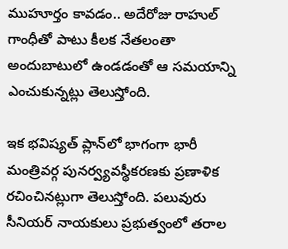ముహూర్తం కావడం.. అదేరోజు రాహుల్ గాంధీతో పాటు కీలక నేతలంతా అందుబాటులో ఉండడంతో ఆ సమయాన్ని ఎంచుకున్నట్లు తెలుస్తోంది.

ఇక భవిష్యత్ ప్లాన్‌లో భాగంగా భారీ మంత్రివర్గ పునర్వ్యవస్థీకరణకు ప్రణాళిక రచించినట్లుగా తెలుస్తోంది. పలువురు సీనియర్ నాయకులు ప్రభుత్వంలో తరాల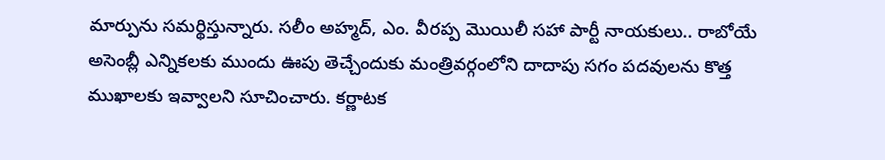మార్పును సమర్థిస్తున్నారు. సలీం అహ్మద్, ఎం. వీరప్ప మొయిలీ సహా పార్టీ నాయకులు.. రాబోయే అసెంబ్లీ ఎన్నికలకు ముందు ఊపు తెచ్చేందుకు మంత్రివర్గంలోని దాదాపు సగం పదవులను కొత్త ముఖాలకు ఇవ్వాలని సూచించారు. కర్ణాటక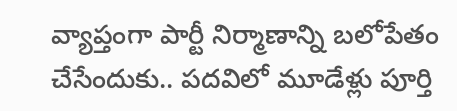వ్యాప్తంగా పార్టీ నిర్మాణాన్ని బలోపేతం చేసేందుకు.. పదవిలో మూడేళ్లు పూర్తి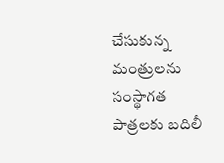చేసుకున్న మంత్రులను సంస్థాగత పాత్రలకు బదిలీ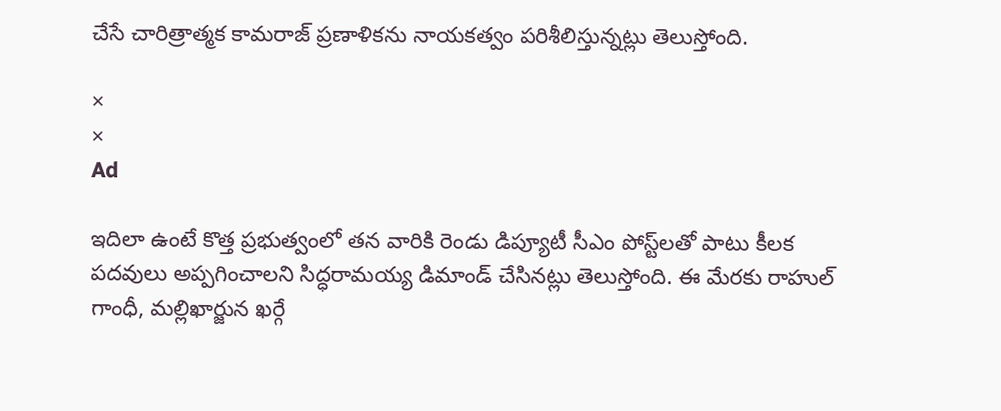చేసే చారిత్రాత్మక కామరాజ్ ప్రణాళికను నాయకత్వం పరిశీలిస్తున్నట్లు తెలుస్తోంది.

×
×
Ad

ఇదిలా ఉంటే కొత్త ప్రభుత్వంలో తన వారికి రెండు డిప్యూటీ సీఎం పోస్ట్‌లతో పాటు కీలక పదవులు అప్పగించాలని సిద్ధరామయ్య డిమాండ్ చేసినట్లు తెలుస్తోంది. ఈ మేరకు రాహుల్ గాంధీ, మల్లిఖార్జున ఖర్గే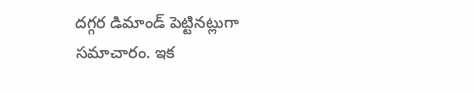దగ్గర డిమాండ్ పెట్టినట్లుగా సమాచారం. ఇక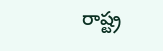రాష్ట్ర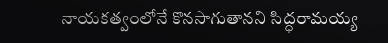నాయకత్వంలోనే కొనసాగుతానని సిద్ధరామయ్య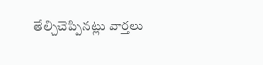తేల్చిచెప్పినట్లు వార్తలు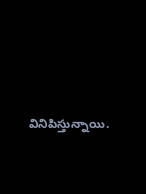వినిపిస్తున్నాయి.